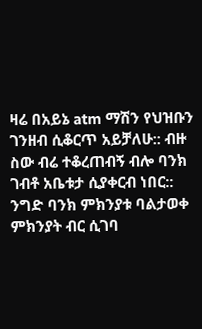ዛሬ በአይኔ atm ማሽን የህዝቡን ገንዘብ ሲቆርጥ አይቻለሁ:: ብዙ ስው ብሬ ተቆረጠብኝ ብሎ ባንክ ገብቶ አቤቱታ ሲያቀርብ ነበር:: ንግድ ባንክ ምክንያቱ ባልታወቀ ምክንያት ብር ሲገባ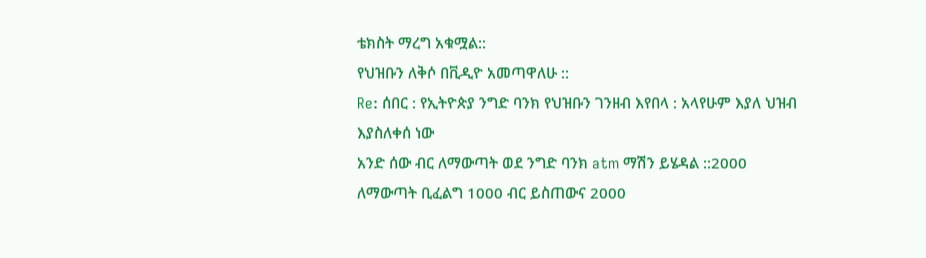ቴክስት ማረግ አቁሟል::
የህዝቡን ለቅሶ በቪዲዮ አመጣዋለሁ ::
Re: ሰበር : የኢትዮጵያ ንግድ ባንክ የህዝቡን ገንዘብ እየበላ : አላየሁም እያለ ህዝብ እያስለቀሰ ነው
አንድ ሰው ብር ለማውጣት ወደ ንግድ ባንክ atm ማሽን ይሄዳል ::2000 ለማውጣት ቢፈልግ 1000 ብር ይስጠውና 2000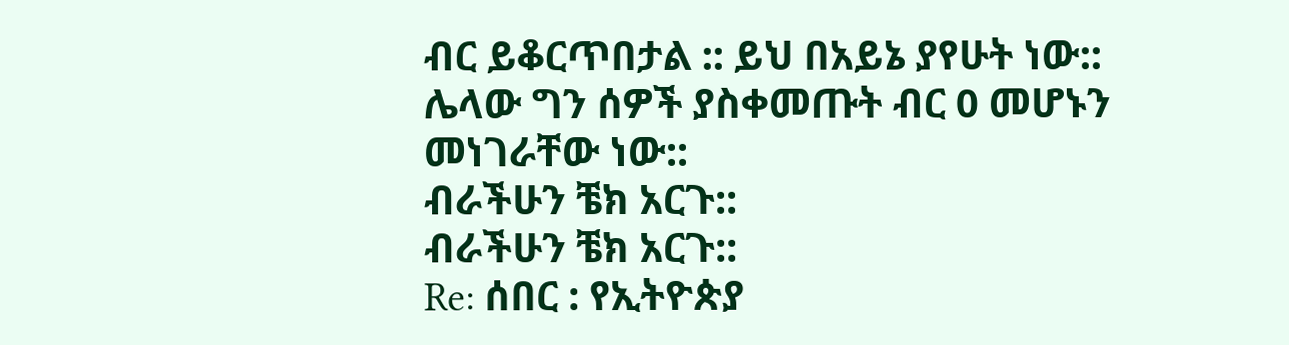ብር ይቆርጥበታል :: ይህ በአይኔ ያየሁት ነው:: ሌላው ግን ሰዎች ያስቀመጡት ብር 0 መሆኑን መነገራቸው ነው::
ብራችሁን ቼክ አርጉ::
ብራችሁን ቼክ አርጉ::
Re: ሰበር : የኢትዮጵያ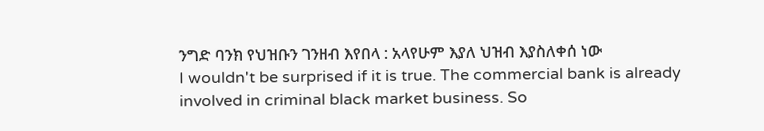ንግድ ባንክ የህዝቡን ገንዘብ እየበላ : አላየሁም እያለ ህዝብ እያስለቀሰ ነው
I wouldn't be surprised if it is true. The commercial bank is already involved in criminal black market business. So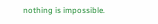nothing is impossible.